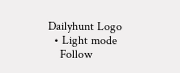Dailyhunt Logo
  • Light mode
    Follow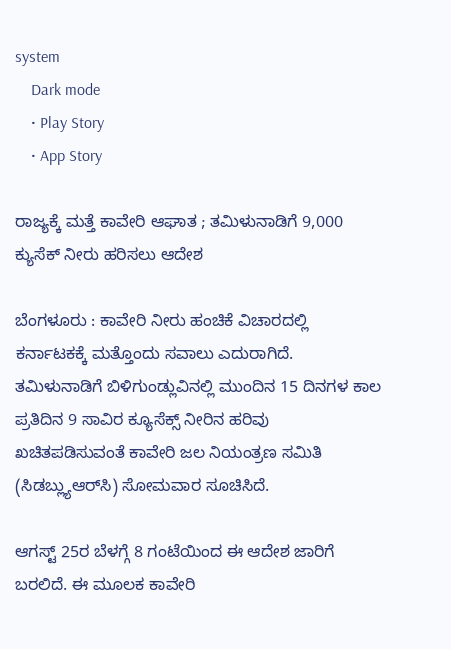system
    Dark mode
    • Play Story
    • App Story

ರಾಜ್ಯಕ್ಕೆ ಮತ್ತೆ ಕಾವೇರಿ ಆಘಾತ ; ತಮಿಳುನಾಡಿಗೆ 9,000 ಕ್ಯುಸೆಕ್‌ ನೀರು ಹರಿಸಲು ಆದೇಶ

ಬೆಂಗಳೂರು : ಕಾವೇರಿ ನೀರು ಹಂಚಿಕೆ ವಿಚಾರದಲ್ಲಿ ಕರ್ನಾಟಕಕ್ಕೆ ಮತ್ತೊಂದು ಸವಾಲು ಎದುರಾಗಿದೆ. ತಮಿಳುನಾಡಿಗೆ ಬಿಳಿಗುಂಡ್ಲುವಿನಲ್ಲಿ ಮುಂದಿನ 15 ದಿನಗಳ ಕಾಲ ಪ್ರತಿದಿನ 9 ಸಾವಿರ ಕ್ಯೂಸೆಕ್ಸ್ ನೀರಿನ ಹರಿವು ಖಚಿತಪಡಿಸುವಂತೆ ಕಾವೇರಿ ಜಲ ನಿಯಂತ್ರಣ ಸಮಿತಿ (ಸಿಡಬ್ಲ್ಯುಆರ್‌ಸಿ) ಸೋಮವಾರ ಸೂಚಿಸಿದೆ.

ಆಗಸ್ಟ್ 25ರ ಬೆಳಗ್ಗೆ 8 ಗಂಟೆಯಿಂದ ಈ ಆದೇಶ ಜಾರಿಗೆ ಬರಲಿದೆ. ಈ ಮೂಲಕ ಕಾವೇರಿ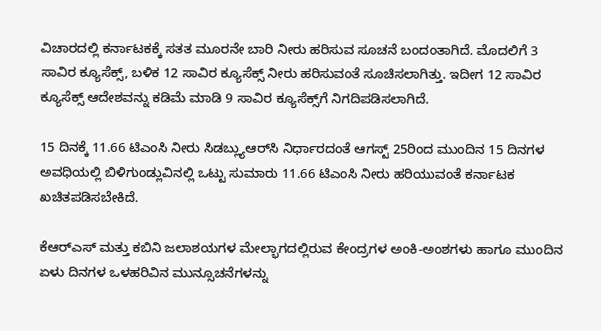ವಿಚಾರದಲ್ಲಿ ಕರ್ನಾಟಕಕ್ಕೆ ಸತತ ಮೂರನೇ ಬಾರಿ ನೀರು ಹರಿಸುವ ಸೂಚನೆ ಬಂದಂತಾಗಿದೆ. ಮೊದಲಿಗೆ 3 ಸಾವಿರ ಕ್ಯೂಸೆಕ್ಸ್, ಬಳಿಕ 12 ಸಾವಿರ ಕ್ಯೂಸೆಕ್ಸ್ ನೀರು ಹರಿಸುವಂತೆ ಸೂಚಿಸಲಾಗಿತ್ತು. ಇದೀಗ 12 ಸಾವಿರ ಕ್ಯೂಸೆಕ್ಸ್ ಆದೇಶವನ್ನು ಕಡಿಮೆ ಮಾಡಿ 9 ಸಾವಿರ ಕ್ಯೂಸೆಕ್ಸ್‌ಗೆ ನಿಗದಿಪಡಿಸಲಾಗಿದೆ.

15 ದಿನಕ್ಕೆ 11.66 ಟಿಎಂಸಿ ನೀರು ಸಿಡಬ್ಲ್ಯುಆರ್‌ಸಿ ನಿರ್ಧಾರದಂತೆ ಆಗಸ್ಟ್ 25ರಿಂದ ಮುಂದಿನ 15 ದಿನಗಳ ಅವಧಿಯಲ್ಲಿ ಬಿಳಿಗುಂಡ್ಲುವಿನಲ್ಲಿ ಒಟ್ಟು ಸುಮಾರು 11.66 ಟಿಎಂಸಿ ನೀರು ಹರಿಯುವಂತೆ ಕರ್ನಾಟಕ ಖಚಿತಪಡಿಸಬೇಕಿದೆ.

ಕೆಆರ್‌ಎಸ್ ಮತ್ತು ಕಬಿನಿ ಜಲಾಶಯಗಳ ಮೇಲ್ಭಾಗದಲ್ಲಿರುವ ಕೇಂದ್ರಗಳ ಅಂಕಿ-ಅಂಶಗಳು ಹಾಗೂ ಮುಂದಿನ ಏಳು ದಿನಗಳ ಒಳಹರಿವಿನ ಮುನ್ಸೂಚನೆಗಳನ್ನು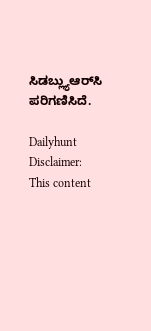ಸಿಡಬ್ಲ್ಯುಆರ್‌ಸಿ ಪರಿಗಣಿಸಿದೆ.

Dailyhunt
Disclaimer: This content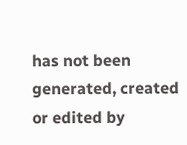has not been generated, created or edited by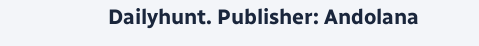Dailyhunt. Publisher: Andolana